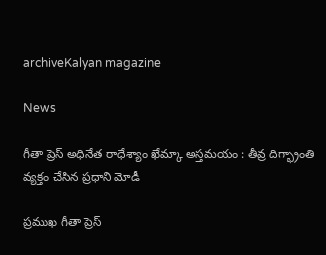archiveKalyan magazine

News

గీతా ప్రెస్ అధినేత రాధేశ్యాం ఖేమ్కా అస్తమయం : తీవ్ర దిగ్భ్రాంతి వ్యక్తం చేసిన ప్రధాని మోడీ

ప్రముఖ గీతా ప్రెస్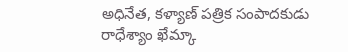అధినేత, కళ్యాణ్ పత్రిక సంపాదకుడు రాధేశ్యాం ఖేమ్కా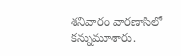శనివారం వారణాసిలో కన్నుమూశారు.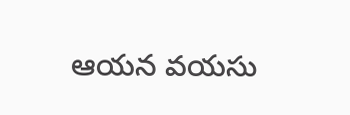ఆయన వయసు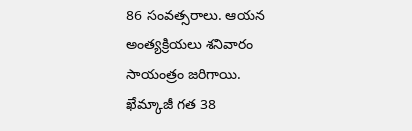86 సంవత్సరాలు. ఆయన అంత్యక్రియలు శనివారం సాయంత్రం జరిగాయి. ఖేమ్కాజీ గత 38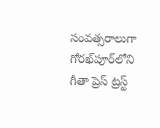సంవత్సరాలుగా గోరఖ్‌పూర్‌లోని గీతా ప్రెస్ ట్రస్ట్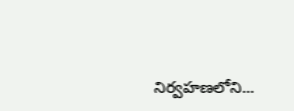నిర్వహణలోని...